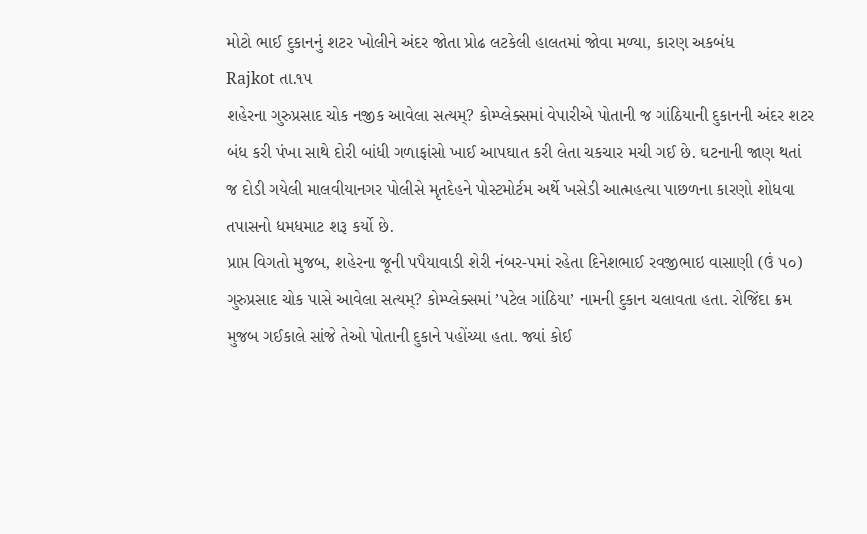મોટો ભાઈ દુકાનનું શટર ખોલીને અંદર જોતા પ્રોઢ લટકેલી હાલતમાં જોવા મળ્યા, કારણ અકબંધ
Rajkot તા.૧૫
શહેરના ગુરુપ્રસાદ ચોક નજીક આવેલા સત્યમ્? કોમ્પ્લેક્સમાં વેપારીએ પોતાની જ ગાંઠિયાની દુકાનની અંદર શટર બંધ કરી પંખા સાથે દોરી બાંધી ગળાફાંસો ખાઈ આપઘાત કરી લેતા ચકચાર મચી ગઈ છે. ઘટનાની જાણ થતાં જ દોડી ગયેલી માલવીયાનગર પોલીસે મૃતદેહને પોસ્ટમોર્ટમ અર્થે ખસેડી આત્મહત્યા પાછળના કારણો શોધવા તપાસનો ધમધમાટ શરૂ કર્યો છે.
પ્રાપ્ત વિગતો મુજબ, શહેરના જૂની પપૈયાવાડી શેરી નંબર-૫માં રહેતા દિનેશભાઈ રવજીભાઇ વાસાણી (ઉં ૫૦) ગુરુપ્રસાદ ચોક પાસે આવેલા સત્યમ્? કોમ્પ્લેક્સમાં ’પટેલ ગાંઠિયા’ નામની દુકાન ચલાવતા હતા. રોજિંદા ક્રમ મુજબ ગઈકાલે સાંજે તેઓ પોતાની દુકાને પહોંચ્યા હતા. જ્યાં કોઈ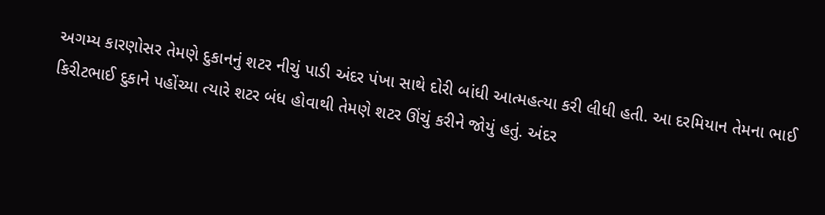અગમ્ય કારણોસર તેમણે દુકાનનું શટર નીચું પાડી અંદર પંખા સાથે દોરી બાંધી આત્મહત્યા કરી લીધી હતી. આ દરમિયાન તેમના ભાઈ કિરીટભાઈ દુકાને પહોંચ્યા ત્યારે શટર બંધ હોવાથી તેમણે શટર ઊંચું કરીને જોયું હતું. અંદર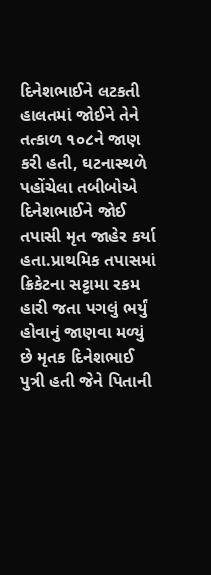દિનેશભાઈને લટકતી હાલતમાં જોઈને તેને તત્કાળ ૧૦૮ને જાણ કરી હતી, ઘટનાસ્થળે પહોંચેલા તબીબોએ દિનેશભાઈને જોઈ તપાસી મૃત જાહેર કર્યા હતા.પ્રાથમિક તપાસમાં ક્રિકેટના સટ્ટામા રકમ હારી જતા પગલું ભર્યું હોવાનું જાણવા મળ્યું છે મૃતક દિનેશભાઈ પુત્રી હતી જેને પિતાની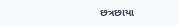છત્રછાયા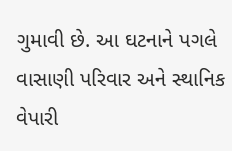ગુમાવી છે. આ ઘટનાને પગલે વાસાણી પરિવાર અને સ્થાનિક વેપારી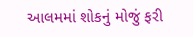આલમમાં શોકનું મોજું ફરી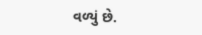વળ્યું છે.